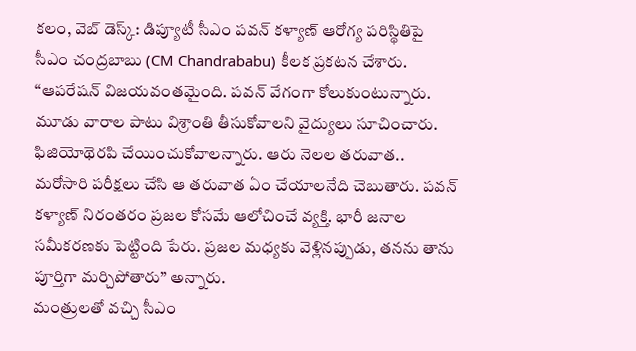కలం, వెబ్ డెస్క్: డిప్యూటీ సీఎం పవన్ కళ్యాణ్ ఆరోగ్య పరిస్థితిపై సీఎం చంద్రబాబు (CM Chandrababu) కీలక ప్రకటన చేశారు. “ఆపరేషన్ విజయవంతమైంది. పవన్ వేగంగా కోలుకుంటున్నారు. మూడు వారాల పాటు విశ్రాంతి తీసుకోవాలని వైద్యులు సూచించారు. ఫిజియోథెరపి చేయించుకోవాలన్నారు. ఆరు నెలల తరువాత.. మరోసారి పరీక్షలు చేసి ఆ తరువాత ఏం చేయాలనేది చెబుతారు. పవన్ కళ్యాణ్ నిరంతరం ప్రజల కోసమే ఆలోచించే వ్యక్తి. భారీ జనాల సమీకరణకు పెట్టింది పేరు. ప్రజల మధ్యకు వెళ్లినప్పుడు, తనను తాను పూర్తిగా మర్చిపోతారు” అన్నారు.
మంత్రులతో వచ్చి సీఎం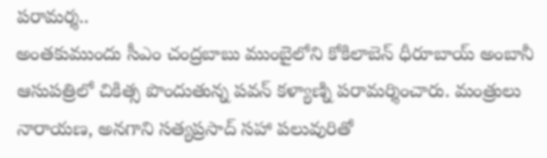పరామర్శ..
అంతకుముందు సీఎం చంద్రబాబు ముంబైలోని కోకిలాబెన్ ధీరూబాయ్ అంబానీ ఆసుపత్రిలో చికిత్స పొందుతున్న పవన్ కళ్యాణ్ని పరామర్శించారు. మంత్రులు నారాయణ, అనగాని సత్యప్రసాద్ సహా పలువురితో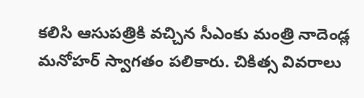కలిసి ఆసుపత్రికి వచ్చిన సీఎంకు మంత్రి నాదెండ్ల మనోహర్ స్వాగతం పలికారు. చికిత్స వివరాలు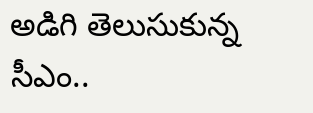అడిగి తెలుసుకున్న సీఎం..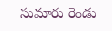సుమారు రెండు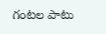గంటల పాటు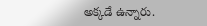అక్కడే ఉన్నారు.